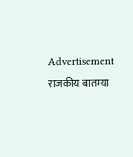Advertisement
राजकीय बातम्या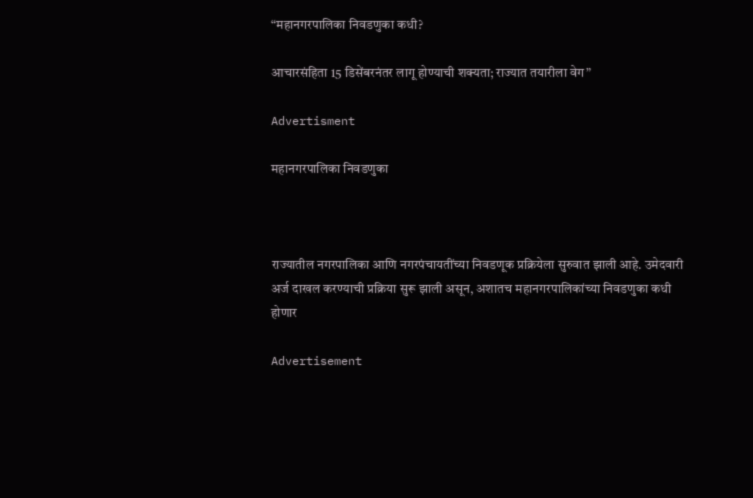“महानगरपालिका निवडणुका कधी?

आचारसंहिता 15 डिसेंबरनंतर लागू होण्याची शक्यता; राज्यात तयारीला वेग”

Advertisment

महानगरपालिका निवडणुका



राज्यातील नगरपालिका आणि नगरपंचायतींच्या निवडणूक प्रक्रियेला सुरुवात झाली आहे. उमेदवारी अर्ज दाखल करण्याची प्रक्रिया सुरू झाली असून, अशातच महानगरपालिकांच्या निवडणुका कधी होणार

Advertisement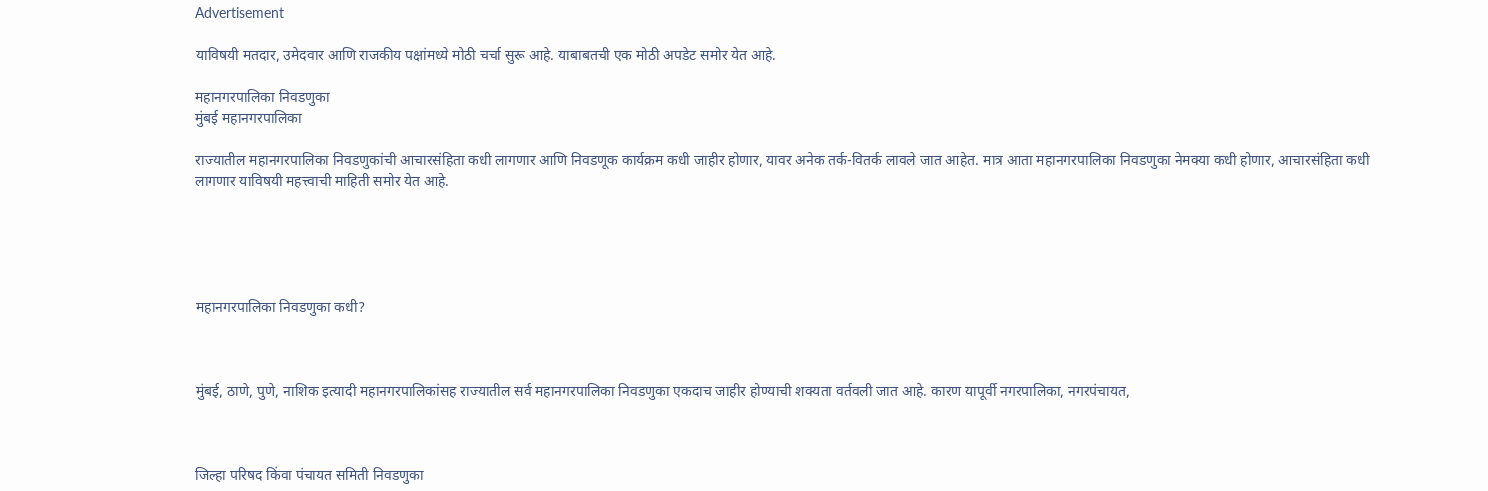Advertisement

याविषयी मतदार, उमेदवार आणि राजकीय पक्षांमध्ये मोठी चर्चा सुरू आहे. याबाबतची एक मोठी अपडेट समोर येत आहे.

महानगरपालिका निवडणुका
मुंबई महानगरपालिका

राज्यातील महानगरपालिका निवडणुकांची आचारसंहिता कधी लागणार आणि निवडणूक कार्यक्रम कधी जाहीर होणार, यावर अनेक तर्क-वितर्क लावले जात आहेत. मात्र आता महानगरपालिका निवडणुका नेमक्या कधी होणार, आचारसंहिता कधी लागणार याविषयी महत्त्वाची माहिती समोर येत आहे.





महानगरपालिका निवडणुका कधी?



मुंबई, ठाणे, पुणे, नाशिक इत्यादी महानगरपालिकांसह राज्यातील सर्व महानगरपालिका निवडणुका एकदाच जाहीर होण्याची शक्यता वर्तवली जात आहे. कारण यापूर्वी नगरपालिका, नगरपंचायत,



जिल्हा परिषद किंवा पंचायत समिती निवडणुका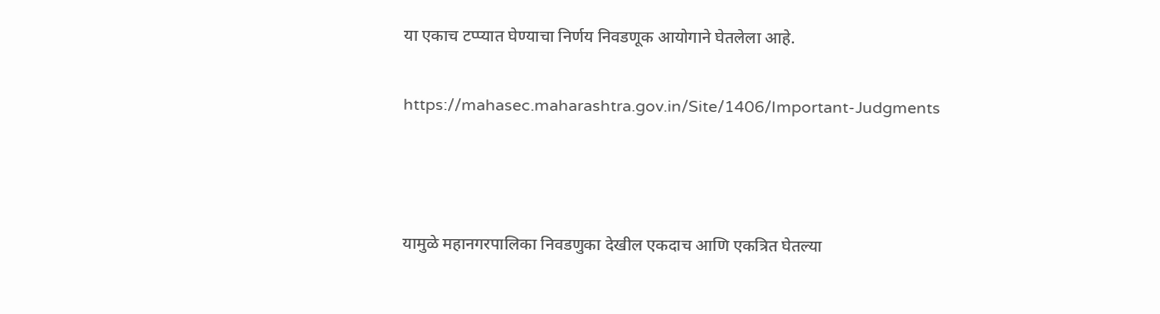या एकाच टप्प्यात घेण्याचा निर्णय निवडणूक आयोगाने घेतलेला आहे.

https://mahasec.maharashtra.gov.in/Site/1406/Important-Judgments



यामुळे महानगरपालिका निवडणुका देखील एकदाच आणि एकत्रित घेतल्या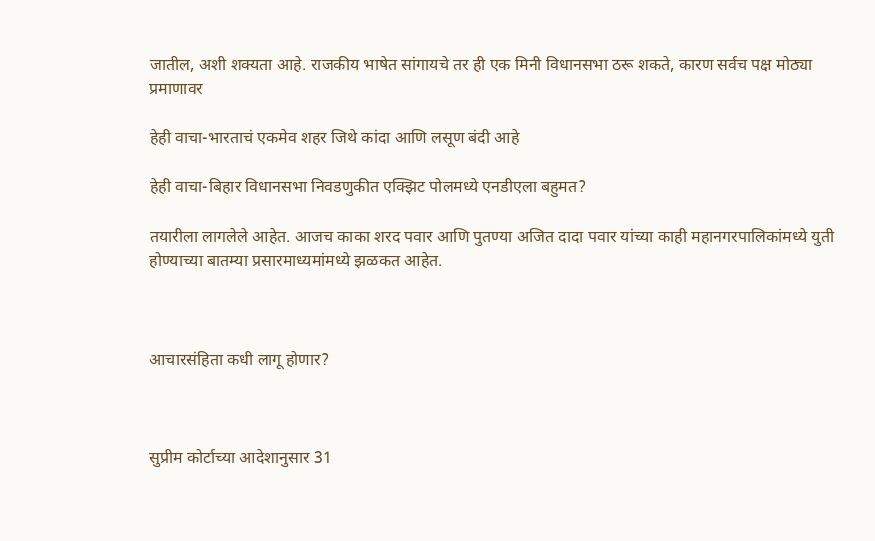जातील, अशी शक्यता आहे. राजकीय भाषेत सांगायचे तर ही एक मिनी विधानसभा ठरू शकते, कारण सर्वच पक्ष मोठ्या प्रमाणावर

हेही वाचा-भारताचं एकमेव शहर जिथे कांदा आणि लसूण बंदी आहे

हेही वाचा-बिहार विधानसभा निवडणुकीत एक्झिट पोलमध्ये एनडीएला बहुमत?

तयारीला लागलेले आहेत. आजच काका शरद पवार आणि पुतण्या अजित दादा पवार यांच्या काही महानगरपालिकांमध्ये युती होण्याच्या बातम्या प्रसारमाध्यमांमध्ये झळकत आहेत.



आचारसंहिता कधी लागू होणार?



सुप्रीम कोर्टाच्या आदेशानुसार 31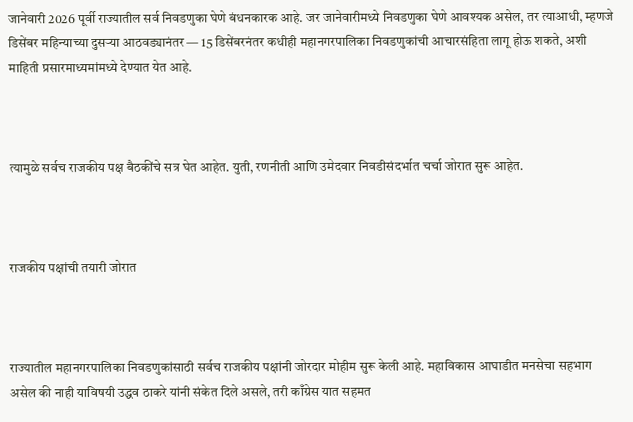जानेवारी 2026 पूर्वी राज्यातील सर्व निवडणुका घेणे बंधनकारक आहे. जर जानेवारीमध्ये निवडणुका घेणे आवश्यक असेल, तर त्याआधी, म्हणजे डिसेंबर महिन्याच्या दुसऱ्या आठवड्यानंतर — 15 डिसेंबरनंतर कधीही महानगरपालिका निवडणुकांची आचारसंहिता लागू होऊ शकते, अशी माहिती प्रसारमाध्यमांमध्ये देण्यात येत आहे.



त्यामुळे सर्वच राजकीय पक्ष बैठकींचे सत्र घेत आहेत. युती, रणनीती आणि उमेदवार निवडीसंदर्भात चर्चा जोरात सुरू आहेत.



राजकीय पक्षांची तयारी जोरात



राज्यातील महानगरपालिका निवडणुकांसाठी सर्वच राजकीय पक्षांनी जोरदार मोहीम सुरू केली आहे. महाविकास आघाडीत मनसेचा सहभाग असेल की नाही याविषयी उद्धव ठाकरे यांनी संकेत दिले असले, तरी काँग्रेस यात सहमत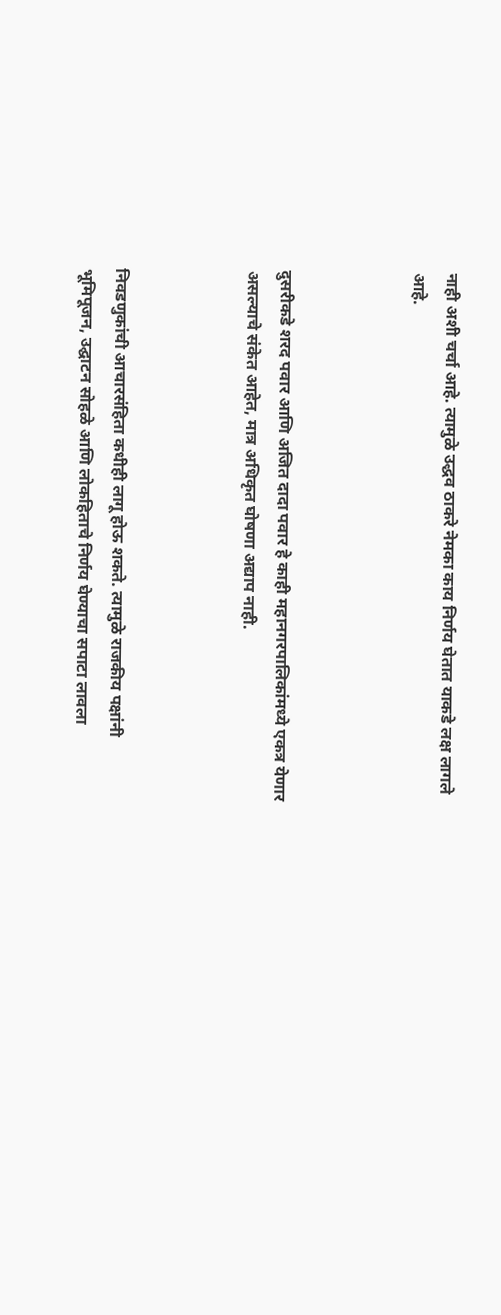नाही अशी चर्चा आहे. त्यामुळे उद्धव ठाकरे नेमका काय निर्णय घेतात याकडे लक्ष लागले आहे.



दुसरीकडे शरद पवार आणि अजित दादा पवार हे काही महानगरपालिकांमध्ये एकत्र येणार असल्याचे संकेत आहेत, मात्र अधिकृत घोषणा अद्याप नाही.



निवडणुकांची आचारसंहिता कधीही लागू होऊ शकते. त्यामुळे राजकीय पक्षांनी भूमिपूजन, उद्घाटन सोहळे आणि लोकहिताचे निर्णय घेण्याचा सपाटा लावला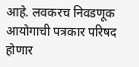आहे. लवकरच निवडणूक आयोगाची पत्रकार परिषद होणार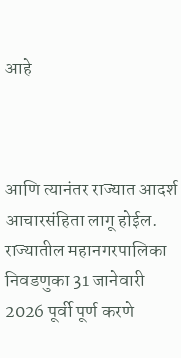आहे



आणि त्यानंतर राज्यात आदर्श आचारसंहिता लागू होईल. राज्यातील महानगरपालिका निवडणुका 31 जानेवारी 2026 पूर्वी पूर्ण करणे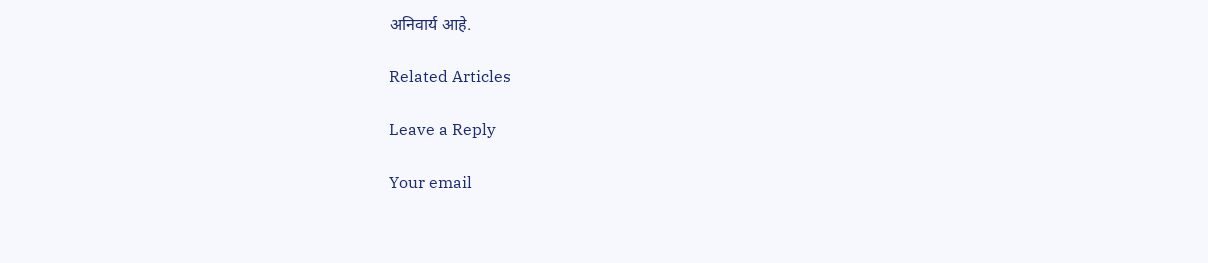अनिवार्य आहे.

Related Articles

Leave a Reply

Your email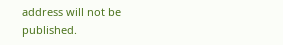address will not be published.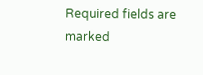Required fields are marked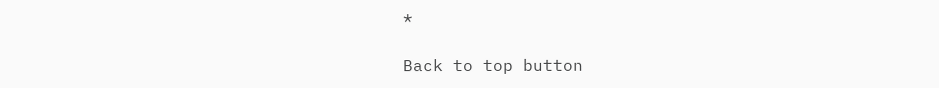*

Back to top button